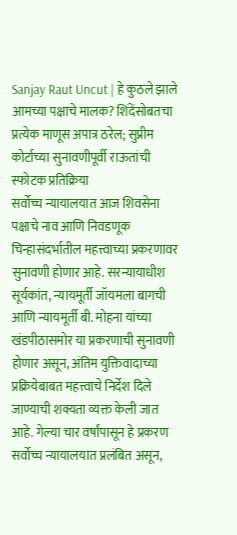Sanjay Raut Uncut | हे कुठले झाले आमच्या पक्षाचे मालक? शिंदेंसोबतचा प्रत्येक माणूस अपात्र ठरेल; सुप्रीम कोर्टाच्या सुनावणीपूर्वी राऊतांची स्फोटक प्रतिक्रिया
सर्वोच्च न्यायालयात आज शिवसेना पक्षाचे नाव आणि निवडणूक चिन्हासंदर्भातील महत्त्वाच्या प्रकरणावर सुनावणी होणार आहे. सरन्यायाधीश सूर्यकांत, न्यायमूर्ती जॉयमला बागची आणि न्यायमूर्ती बी. मोहना यांच्या खंडपीठासमोर या प्रकरणाची सुनावणी होणार असून, अंतिम युक्तिवादाच्या प्रक्रियेबाबत महत्त्वाचे निर्देश दिले जाण्याची शक्यता व्यक्त केली जात आहे. गेल्या चार वर्षांपासून हे प्रकरण सर्वोच्च न्यायालयात प्रलंबित असून,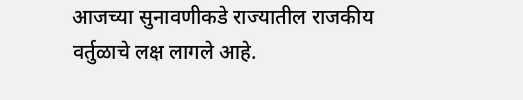आजच्या सुनावणीकडे राज्यातील राजकीय वर्तुळाचे लक्ष लागले आहे.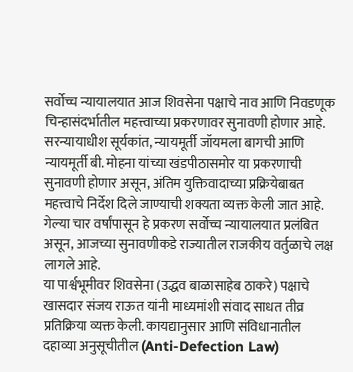सर्वोच्च न्यायालयात आज शिवसेना पक्षाचे नाव आणि निवडणूक चिन्हासंदर्भातील महत्त्वाच्या प्रकरणावर सुनावणी होणार आहे. सरन्यायाधीश सूर्यकांत, न्यायमूर्ती जॉयमला बागची आणि न्यायमूर्ती बी. मोहना यांच्या खंडपीठासमोर या प्रकरणाची सुनावणी होणार असून, अंतिम युक्तिवादाच्या प्रक्रियेबाबत महत्त्वाचे निर्देश दिले जाण्याची शक्यता व्यक्त केली जात आहे. गेल्या चार वर्षांपासून हे प्रकरण सर्वोच्च न्यायालयात प्रलंबित असून, आजच्या सुनावणीकडे राज्यातील राजकीय वर्तुळाचे लक्ष लागले आहे.
या पार्श्वभूमीवर शिवसेना (उद्धव बाळासाहेब ठाकरे) पक्षाचे खासदार संजय राऊत यांनी माध्यमांशी संवाद साधत तीव्र प्रतिक्रिया व्यक्त केली. कायद्यानुसार आणि संविधानातील दहाव्या अनुसूचीतील (Anti-Defection Law)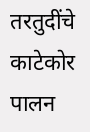तरतुदींचे काटेकोर पालन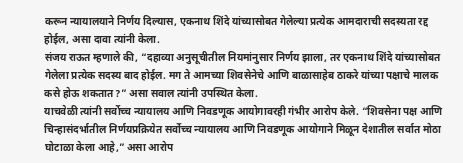करून न्यायालयाने निर्णय दिल्यास, एकनाथ शिंदे यांच्यासोबत गेलेल्या प्रत्येक आमदाराची सदस्यता रद्द होईल, असा दावा त्यांनी केला.
संजय राऊत म्हणाले की, “दहाव्या अनुसूचीतील नियमांनुसार निर्णय झाला, तर एकनाथ शिंदे यांच्यासोबत गेलेला प्रत्येक सदस्य बाद होईल. मग ते आमच्या शिवसेनेचे आणि बाळासाहेब ठाकरे यांच्या पक्षाचे मालक कसे होऊ शकतात?” असा सवाल त्यांनी उपस्थित केला.
याचवेळी त्यांनी सर्वोच्च न्यायालय आणि निवडणूक आयोगावरही गंभीर आरोप केले. “शिवसेना पक्ष आणि चिन्हासंदर्भातील निर्णयप्रक्रियेत सर्वोच्च न्यायालय आणि निवडणूक आयोगाने मिळून देशातील सर्वात मोठा घोटाळा केला आहे,” असा आरोप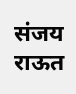संजय राऊत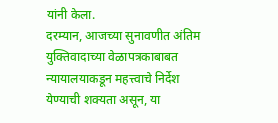यांनी केला.
दरम्यान, आजच्या सुनावणीत अंतिम युक्तिवादाच्या वेळापत्रकाबाबत न्यायालयाकडून महत्त्वाचे निर्देश येण्याची शक्यता असून, या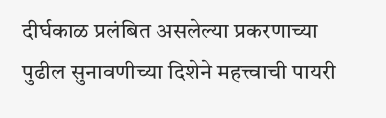दीर्घकाळ प्रलंबित असलेल्या प्रकरणाच्या पुढील सुनावणीच्या दिशेने महत्त्वाची पायरी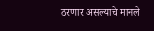ठरणार असल्याचे मानले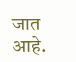जात आहे.